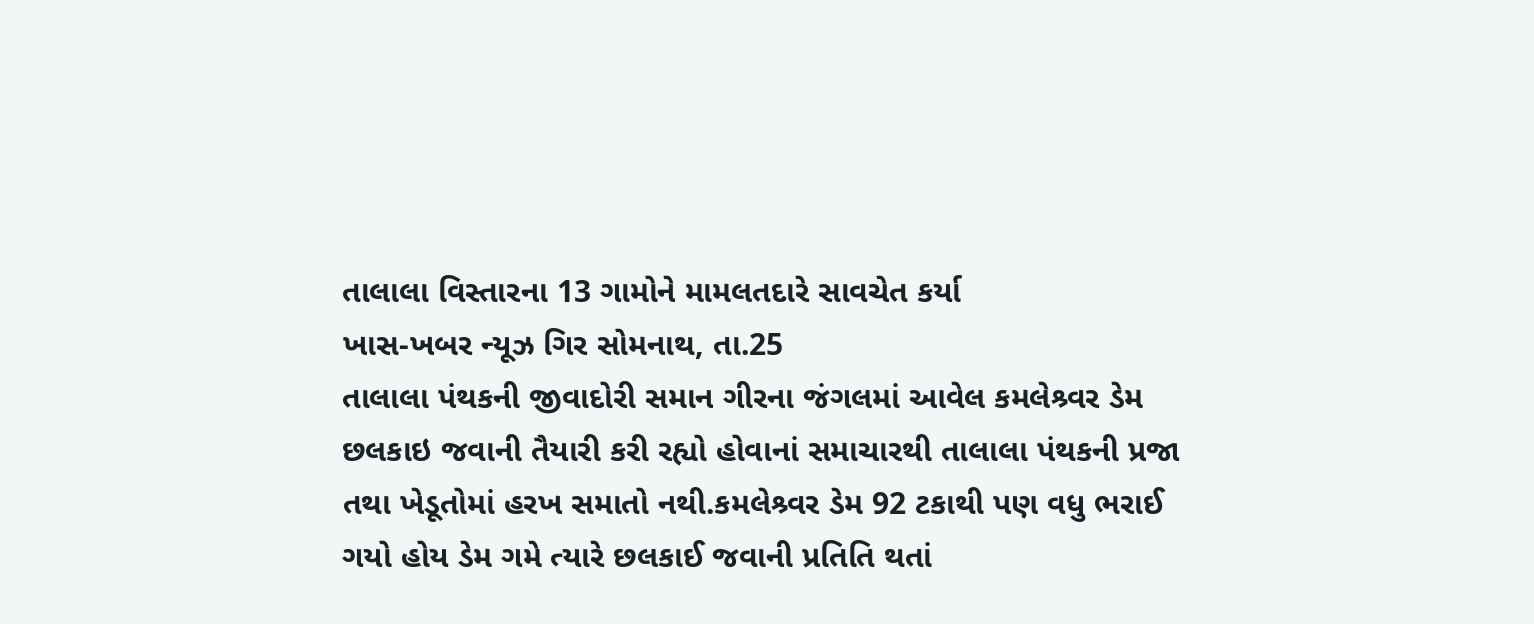તાલાલા વિસ્તારના 13 ગામોને મામલતદારે સાવચેત કર્યા
ખાસ-ખબર ન્યૂઝ ગિર સોમનાથ, તા.25
તાલાલા પંથકની જીવાદોરી સમાન ગીરના જંગલમાં આવેલ કમલેશ્ર્વર ડેમ છલકાઇ જવાની તૈયારી કરી રહ્યો હોવાનાં સમાચારથી તાલાલા પંથકની પ્રજા તથા ખેડૂતોમાં હરખ સમાતો નથી.કમલેશ્ર્વર ડેમ 92 ટકાથી પણ વધુ ભરાઈ ગયો હોય ડેમ ગમે ત્યારે છલકાઈ જવાની પ્રતિતિ થતાં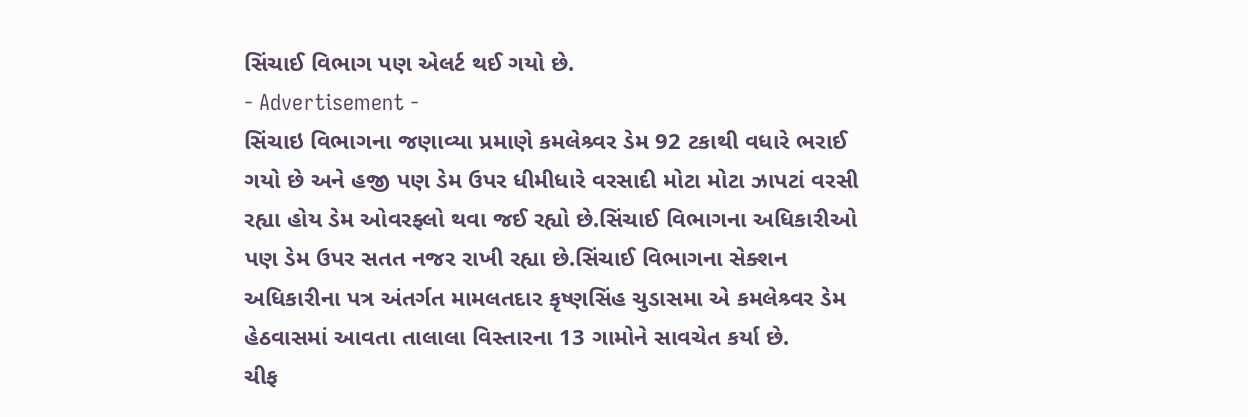સિંચાઈ વિભાગ પણ એલર્ટ થઈ ગયો છે.
- Advertisement -
સિંચાઇ વિભાગના જણાવ્યા પ્રમાણે કમલેશ્ર્વર ડેમ 92 ટકાથી વધારે ભરાઈ ગયો છે અને હજી પણ ડેમ ઉપર ધીમીધારે વરસાદી મોટા મોટા ઝાપટાં વરસી રહ્યા હોય ડેમ ઓવરફ્લો થવા જઈ રહ્યો છે.સિંચાઈ વિભાગના અધિકારીઓ પણ ડેમ ઉપર સતત નજર રાખી રહ્યા છે.સિંચાઈ વિભાગના સેક્શન અધિકારીના પત્ર અંતર્ગત મામલતદાર કૃષ્ણસિંહ ચુડાસમા એ કમલેશ્ર્વર ડેમ હેઠવાસમાં આવતા તાલાલા વિસ્તારના 13 ગામોને સાવચેત કર્યા છે.
ચીફ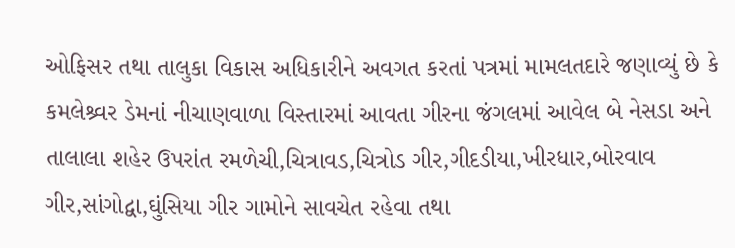ઓફિસર તથા તાલુકા વિકાસ અધિકારીને અવગત કરતાં પત્રમાં મામલતદારે જણાવ્યું છે કે કમલેશ્ર્વર ડેમનાં નીચાણવાળા વિસ્તારમાં આવતા ગીરના જંગલમાં આવેલ બે નેસડા અને તાલાલા શહેર ઉપરાંત રમળેચી,ચિત્રાવડ,ચિત્રોડ ગીર,ગીદડીયા,ખીરધાર,બોરવાવ ગીર,સાંગોદ્વા,ઘુંસિયા ગીર ગામોને સાવચેત રહેવા તથા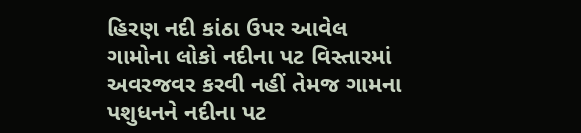હિરણ નદી કાંઠા ઉપર આવેલ ગામોના લોકો નદીના પટ વિસ્તારમાં અવરજવર કરવી નહીં તેમજ ગામના પશુધનને નદીના પટ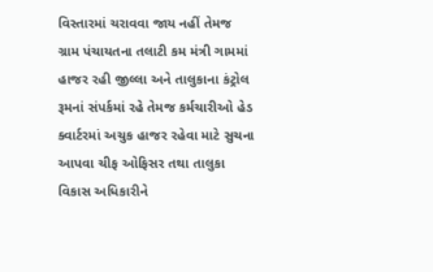વિસ્તારમાં ચરાવવા જાય નહીં તેમજ ગ્રામ પંચાયતના તલાટી કમ મંત્રી ગામમાં હાજર રહી જીલ્લા અને તાલુકાના કંટ્રોલ રૂમનાં સંપર્કમાં રહે તેમજ કર્મચારીઓ હેડ ક્વાર્ટરમાં અચુક હાજર રહેવા માટે સુચના આપવા ચીફ ઓફિસર તથા તાલુકા વિકાસ અધિકારીને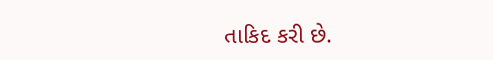તાકિદ કરી છે.